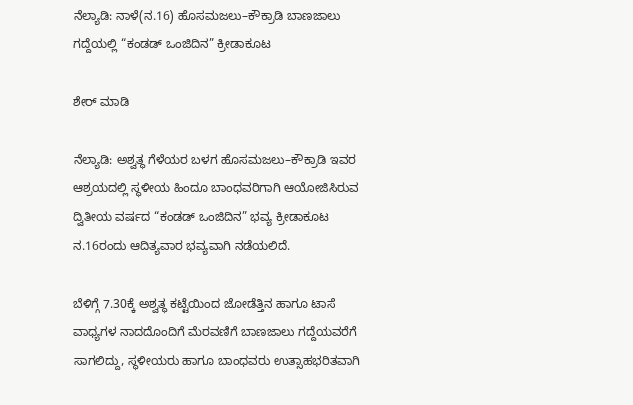ನೆಲ್ಯಾಡಿ: ನಾಳೆ(ನ.16) ಹೊಸಮಜಲು–ಕೌಕ್ರಾಡಿ ಬಾಣಜಾಲು ಗದ್ದೆಯಲ್ಲಿ “ಕಂಡಡ್ ಒಂಜಿದಿನ” ಕ್ರೀಡಾಕೂಟ

ಶೇರ್ ಮಾಡಿ

ನೆಲ್ಯಾಡಿ: ಅಶ್ವತ್ಥ ಗೆಳೆಯರ ಬಳಗ ಹೊಸಮಜಲು–ಕೌಕ್ರಾಡಿ ಇವರ ಆಶ್ರಯದಲ್ಲಿ ಸ್ಥಳೀಯ ಹಿಂದೂ ಬಾಂಧವರಿಗಾಗಿ ಆಯೋಜಿಸಿರುವ ದ್ವಿತೀಯ ವರ್ಷದ “ಕಂಡಡ್ ಒಂಜಿದಿನ” ಭವ್ಯ ಕ್ರೀಡಾಕೂಟ ನ.16ರಂದು ಆದಿತ್ಯವಾರ ಭವ್ಯವಾಗಿ ನಡೆಯಲಿದೆ.

ಬೆಳಿಗ್ಗೆ 7.30ಕ್ಕೆ ಅಶ್ವತ್ಥ ಕಟ್ಟೆಯಿಂದ ಜೋಡೆತ್ತಿನ ಹಾಗೂ ಟಾಸೆ ವಾಧ್ಯಗಳ ನಾದದೊಂದಿಗೆ ಮೆರವಣಿಗೆ ಬಾಣಜಾಲು ಗದ್ದೆಯವರೆಗೆ ಸಾಗಲಿದ್ದು, ಸ್ಥಳೀಯರು ಹಾಗೂ ಬಾಂಧವರು ಉತ್ಸಾಹಭರಿತವಾಗಿ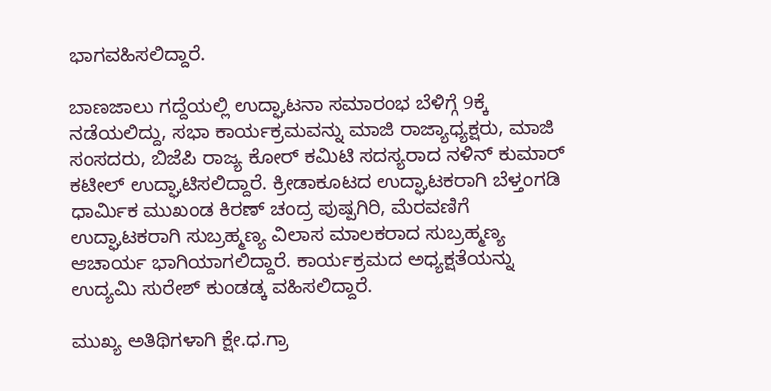ಭಾಗವಹಿಸಲಿದ್ದಾರೆ.

ಬಾಣಜಾಲು ಗದ್ದೆಯಲ್ಲಿ ಉದ್ಘಾಟನಾ ಸಮಾರಂಭ ಬೆಳಿಗ್ಗೆ 9ಕ್ಕೆ ನಡೆಯಲಿದ್ದು, ಸಭಾ ಕಾರ್ಯಕ್ರಮವನ್ನು ಮಾಜಿ ರಾಜ್ಯಾಧ್ಯಕ್ಷರು, ಮಾಜಿ ಸಂಸದರು, ಬಿಜೆಪಿ ರಾಜ್ಯ ಕೋರ್ ಕಮಿಟಿ ಸದಸ್ಯರಾದ ನಳಿನ್ ಕುಮಾರ್ ಕಟೀಲ್ ಉದ್ಘಾಟಿಸಲಿದ್ದಾರೆ. ಕ್ರೀಡಾಕೂಟದ ಉದ್ಘಾಟಕರಾಗಿ ಬೆಳ್ತಂಗಡಿ ಧಾರ್ಮಿಕ ಮುಖಂಡ ಕಿರಣ್ ಚಂದ್ರ ಪುಷ್ಪಗಿರಿ, ಮೆರವಣಿಗೆ ಉದ್ಘಾಟಕರಾಗಿ ಸುಬ್ರಹ್ಮಣ್ಯ ವಿಲಾಸ ಮಾಲಕರಾದ ಸುಬ್ರಹ್ಮಣ್ಯ ಆಚಾರ್ಯ ಭಾಗಿಯಾಗಲಿದ್ದಾರೆ. ಕಾರ್ಯಕ್ರಮದ ಅಧ್ಯಕ್ಷತೆಯನ್ನು ಉದ್ಯಮಿ ಸುರೇಶ್ ಕುಂಡಡ್ಕ ವಹಿಸಲಿದ್ದಾರೆ.

ಮುಖ್ಯ ಅತಿಥಿಗಳಾಗಿ ಕ್ಷೇ.ಧ.ಗ್ರಾ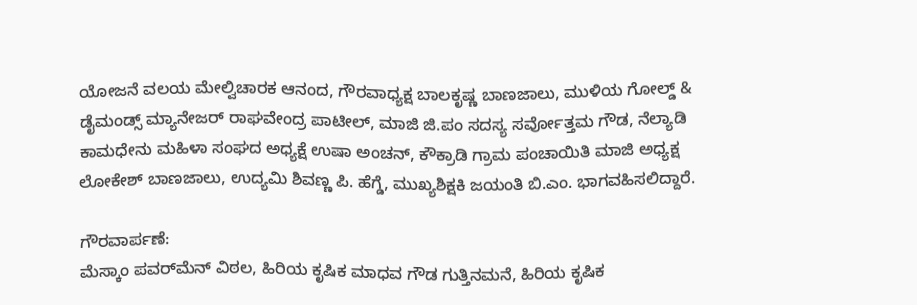ಯೋಜನೆ ವಲಯ ಮೇಲ್ವಿಚಾರಕ ಆನಂದ, ಗೌರವಾಧ್ಯಕ್ಷ ಬಾಲಕೃಷ್ಣ ಬಾಣಜಾಲು, ಮುಳಿಯ ಗೋಲ್ಡ್ & ಡೈಮಂಡ್ಸ್ ಮ್ಯಾನೇಜರ್ ರಾಘವೇಂದ್ರ ಪಾಟೀಲ್, ಮಾಜಿ ಜಿ.ಪಂ ಸದಸ್ಯ ಸರ್ವೋತ್ತಮ ಗೌಡ, ನೆಲ್ಯಾಡಿ ಕಾಮಧೇನು ಮಹಿಳಾ ಸಂಘದ ಅಧ್ಯಕ್ಷೆ ಉಷಾ ಅಂಚನ್, ಕೌಕ್ರಾಡಿ ಗ್ರಾಮ ಪಂಚಾಯಿತಿ ಮಾಜಿ ಅಧ್ಯಕ್ಷ ಲೋಕೇಶ್ ಬಾಣಜಾಲು, ಉದ್ಯಮಿ ಶಿವಣ್ಣ ಪಿ. ಹೆಗ್ಡೆ, ಮುಖ್ಯಶಿಕ್ಷಕಿ ಜಯಂತಿ ಬಿ.ಎಂ. ಭಾಗವಹಿಸಲಿದ್ದಾರೆ.

ಗೌರವಾರ್ಪಣೆ:
ಮೆಸ್ಕಾಂ ಪವರ್‌ಮೆನ್ ವಿಠಲ, ಹಿರಿಯ ಕೃಷಿಕ ಮಾಧವ ಗೌಡ ಗುತ್ತಿನಮನೆ, ಹಿರಿಯ ಕೃಷಿಕ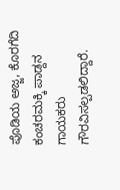ಪೊಡಿಯ ಅಜ್ಜ, ಕೊರಗೆದಿ ಕಂಚರಮಕ್ಕಿ ಪಾಡ್ದನ ಗಾಯಕರು ಗೌರವಿಸಲ್ಪಡಲಿದ್ದಾರೆ.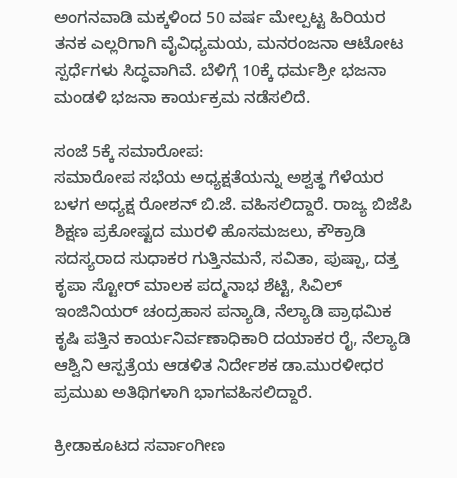ಅಂಗನವಾಡಿ ಮಕ್ಕಳಿಂದ 50 ವರ್ಷ ಮೇಲ್ಪಟ್ಟ ಹಿರಿಯರ ತನಕ ಎಲ್ಲರಿಗಾಗಿ ವೈವಿಧ್ಯಮಯ, ಮನರಂಜನಾ ಆಟೋಟ ಸ್ಪರ್ಧೆಗಳು ಸಿದ್ಧವಾಗಿವೆ. ಬೆಳಿಗ್ಗೆ 10ಕ್ಕೆ ಧರ್ಮಶ್ರೀ ಭಜನಾ ಮಂಡಳಿ ಭಜನಾ ಕಾರ್ಯಕ್ರಮ ನಡೆಸಲಿದೆ.

ಸಂಜೆ 5ಕ್ಕೆ ಸಮಾರೋಪ:
ಸಮಾರೋಪ ಸಭೆಯ ಅಧ್ಯಕ್ಷತೆಯನ್ನು ಅಶ್ವತ್ಥ ಗೆಳೆಯರ ಬಳಗ ಅಧ್ಯಕ್ಷ ರೋಶನ್ ಬಿ.ಜೆ. ವಹಿಸಲಿದ್ದಾರೆ. ರಾಜ್ಯ ಬಿಜೆಪಿ ಶಿಕ್ಷಣ ಪ್ರಕೋಷ್ಟದ ಮುರಳಿ ಹೊಸಮಜಲು, ಕೌಕ್ರಾಡಿ ಸದಸ್ಯರಾದ ಸುಧಾಕರ ಗುತ್ತಿನಮನೆ, ಸವಿತಾ, ಪುಷ್ಪಾ, ದತ್ತ ಕೃಪಾ ಸ್ಟೋರ್ ಮಾಲಕ ಪದ್ಮನಾಭ ಶೆಟ್ಟಿ, ಸಿವಿಲ್ ಇಂಜಿನಿಯರ್ ಚಂದ್ರಹಾಸ ಪನ್ಯಾಡಿ, ನೆಲ್ಯಾಡಿ ಪ್ರಾಥಮಿಕ ಕೃಷಿ ಪತ್ತಿನ ಕಾರ್ಯನಿರ್ವಣಾಧಿಕಾರಿ ದಯಾಕರ ರೈ, ನೆಲ್ಯಾಡಿ ಆಶ್ವಿನಿ ಆಸ್ಪತ್ರೆಯ ಆಡಳಿತ ನಿರ್ದೇಶಕ ಡಾ.ಮುರಳೀಧರ ಪ್ರಮುಖ ಅತಿಥಿಗಳಾಗಿ ಭಾಗವಹಿಸಲಿದ್ದಾರೆ.

ಕ್ರೀಡಾಕೂಟದ ಸರ್ವಾಂಗೀಣ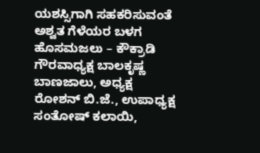ಯಶಸ್ಸಿಗಾಗಿ ಸಹಕರಿಸುವಂತೆ ಅಶ್ವತ ಗೆಳೆಯರ ಬಳಗ ಹೊಸಮಜಲು – ಕೌಕ್ರಾಡಿ ಗೌರವಾಧ್ಯಕ್ಷ ಬಾಲಕೃಷ್ಣ ಬಾಣಜಾಲು, ಅಧ್ಯಕ್ಷ ರೋಶನ್ ಬಿ.ಜೆ., ಉಪಾಧ್ಯಕ್ಷ ಸಂತೋಷ್ ಕಲಾಯಿ,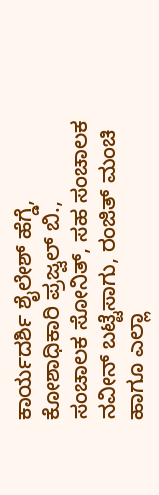ಕಾರ್ಯದರ್ಶಿ ಶೈಲೇಶ್ ಹೆಗ್ಡೆ, ಕೋಶಾಧಿಕಾರಿ ಪ್ರಜ್ವಲ್ ಬಿ., ಸಂಚಾಲಕ ಸೋನಿತ್, ಸಹ ಸಂಚಾಲಕ ನವೀನ್ ಬಟ್ಟೆಸಾಗು, ರಂಜಿತ್ ಮಂಚಿ ಹಾಗೂ ಎಲ್ಲಾ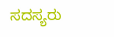ಸದಸ್ಯರು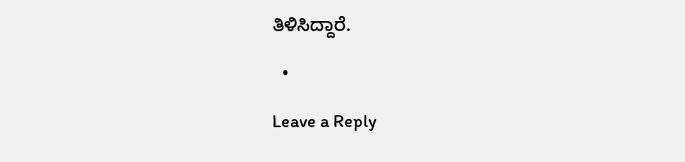ತಿಳಿಸಿದ್ದಾರೆ.

  •

Leave a Reply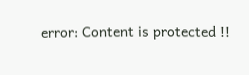error: Content is protected !!